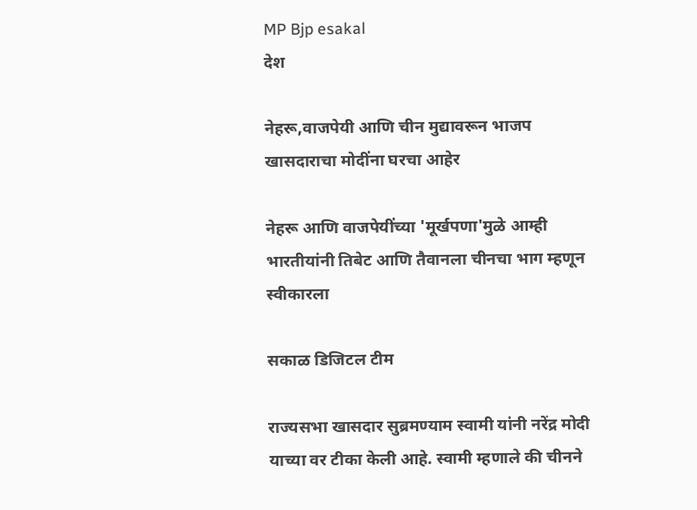MP Bjp esakal
देश

नेहरू,वाजपेयी आणि चीन मुद्यावरून भाजप खासदाराचा मोदींना घरचा आहेर

नेहरू आणि वाजपेयींच्या 'मूर्खपणा'मुळे आम्ही भारतीयांनी तिबेट आणि तैवानला चीनचा भाग म्हणून स्वीकारला

सकाळ डिजिटल टीम

राज्यसभा खासदार सुब्रमण्याम स्वामी यांनी नरेंद्र मोदी याच्या वर टीका केली आहे. स्वामी म्हणाले की चीनने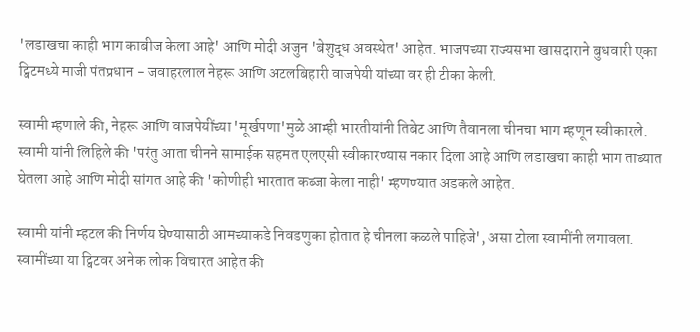'लडाखचा काही भाग काबीज केला आहे' आणि मोदी अजुन 'बेशुद्ध अवस्थेत' आहेत. भाजपच्या राज्यसभा खासदाराने बुधवारी एका ट्विटमध्ये माजी पंतप्रधान - जवाहरलाल नेहरू आणि अटलबिहारी वाजपेयी यांच्या वर ही टीका केली.

स्वामी म्हणाले की, नेहरू आणि वाजपेयींच्या 'मूर्खपणा'मुळे आम्ही भारतीयांनी तिबेट आणि तैवानला चीनचा भाग म्हणून स्वीकारले. स्वामी यांनी लिहिले की 'परंतु आता चीनने सामाईक सहमत एलएसी स्वीकारण्यास नकार दिला आहे आणि लडाखचा काही भाग ताब्यात घेतला आहे आणि मोदी सांगत आहे की 'कोणीही भारतात कब्जा केला नाही' म्हणण्यात अडकले आहेत.

स्वामी यांनी म्हटल की निर्णय घेण्यासाठी आमच्याकडे निवडणुका होतात हे चीनला कळले पाहिजे', असा टोला स्वामींनी लगावला. स्वामींच्या या ट्विटवर अनेक लोक विचारत आहेत की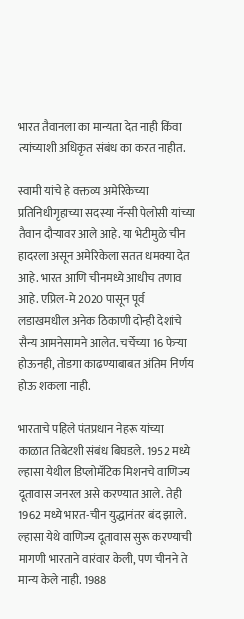भारत तैवानला का मान्यता देत नाही किंवा त्यांच्याशी अधिकृत संबंध का करत नाहीत.

स्वामी यांचे हे वक्तव्य अमेरिकेच्या प्रतिनिधीगृहाच्या सदस्या नॅन्सी पेलोसी यांच्या तैवान दौऱ्यावर आले आहे. या भेटीमुळे चीन हादरला असून अमेरिकेला सतत धमक्या देत आहे. भारत आणि चीनमध्ये आधीच तणाव आहे. एप्रिल-मे 2020 पासून पूर्व लडाखमधील अनेक ठिकाणी दोन्ही देशांचे सैन्य आमनेसामने आलेत. चर्चेच्या 16 फेऱ्या होऊनही, तोडगा काढण्याबाबत अंतिम निर्णय होऊ शकला नाही.

भारताचे पहिले पंतप्रधान नेहरू यांच्या काळात तिबेटशी संबंध बिघडले. 1952 मध्ये ल्हासा येथील डिप्लोमॅटिक मिशनचे वाणिज्य दूतावास जनरल असे करण्यात आले. तेही 1962 मध्ये भारत-चीन युद्धानंतर बंद झाले. ल्हासा येथे वाणिज्य दूतावास सुरू करण्याची मागणी भारताने वारंवार केली, पण चीनने ते मान्य केले नाही. 1988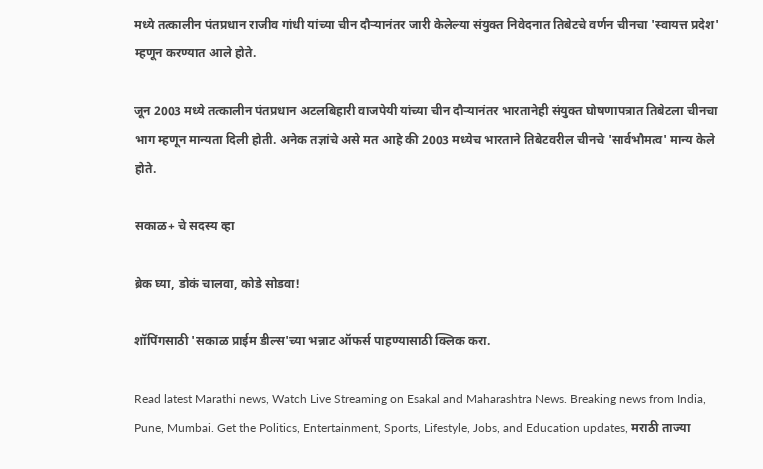मध्ये तत्कालीन पंतप्रधान राजीव गांधी यांच्या चीन दौऱ्यानंतर जारी केलेल्या संयुक्त निवेदनात तिबेटचे वर्णन चीनचा 'स्वायत्त प्रदेश' म्हणून करण्यात आले होते.

जून 2003 मध्ये तत्कालीन पंतप्रधान अटलबिहारी वाजपेयी यांच्या चीन दौऱ्यानंतर भारतानेही संयुक्त घोषणापत्रात तिबेटला चीनचा भाग म्हणून मान्यता दिली होती. अनेक तज्ञांचे असे मत आहे की 2003 मध्येच भारताने तिबेटवरील चीनचे 'सार्वभौमत्व' मान्य केले होते.

सकाळ+ चे सदस्य व्हा

ब्रेक घ्या, डोकं चालवा, कोडे सोडवा!

शॉपिंगसाठी 'सकाळ प्राईम डील्स'च्या भन्नाट ऑफर्स पाहण्यासाठी क्लिक करा.

Read latest Marathi news, Watch Live Streaming on Esakal and Maharashtra News. Breaking news from India, Pune, Mumbai. Get the Politics, Entertainment, Sports, Lifestyle, Jobs, and Education updates, मराठी ताज्या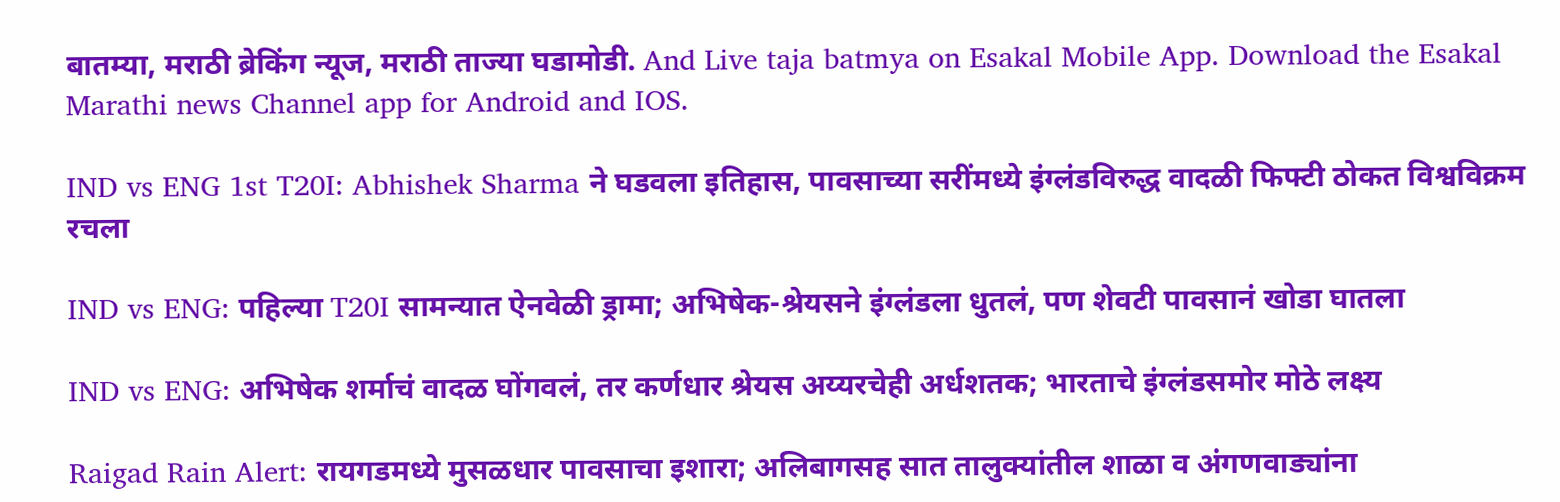बातम्या, मराठी ब्रेकिंग न्यूज, मराठी ताज्या घडामोडी. And Live taja batmya on Esakal Mobile App. Download the Esakal Marathi news Channel app for Android and IOS.

IND vs ENG 1st T20I: Abhishek Sharma ने घडवला इतिहास, पावसाच्या सरींमध्ये इंग्लंडविरुद्ध वादळी फिफ्टी ठोकत विश्वविक्रम रचला

IND vs ENG: पहिल्या T20I सामन्यात ऐनवेळी ड्रामा; अभिषेक-श्रेयसने इंग्लंडला धुतलं, पण शेवटी पावसानं खोडा घातला

IND vs ENG: अभिषेक शर्माचं वादळ घोंगवलं, तर कर्णधार श्रेयस अय्यरचेही अर्धशतक; भारताचे इंग्लंडसमोर मोठे लक्ष्य

Raigad Rain Alert: रायगडमध्ये मुसळधार पावसाचा इशारा; अलिबागसह सात तालुक्यांतील शाळा व अंगणवाड्यांना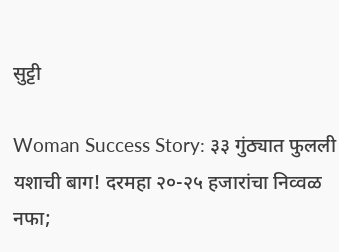सुट्टी

Woman Success Story: ३३ गुंठ्यात फुलली यशाची बाग! दरमहा २०-२५ हजारांचा निव्वळ नफा;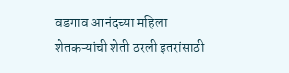वडगाव आनंदच्या महिला शेतकऱ्यांची शेती ठरली इतरांसाठी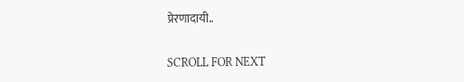प्रेरणादायी..

SCROLL FOR NEXT